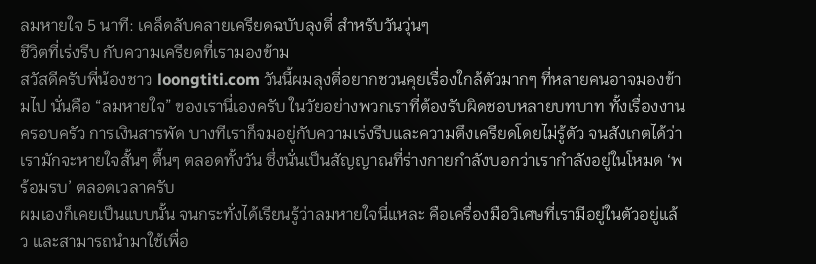ลมหายใจ 5 นาที: เคล็ดลับคลายเครียดฉบับลุงตี่ สำหรับวันวุ่นๆ
ชีวิตที่เร่งรีบ กับความเครียดที่เรามองข้าม
สวัสดีครับพี่น้องชาว loongtiti.com วันนี้ผมลุงตี่อยากชวนคุยเรื่องใกล้ตัวมากๆ ที่หลายคนอาจมองข้ามไป นั่นคือ “ลมหายใจ” ของเรานี่เองครับ ในวัยอย่างพวกเราที่ต้องรับผิดชอบหลายบทบาท ทั้งเรื่องงาน ครอบครัว การเงินสารพัด บางทีเราก็จมอยู่กับความเร่งรีบและความตึงเครียดโดยไม่รู้ตัว จนสังเกตได้ว่าเรามักจะหายใจสั้นๆ ตื้นๆ ตลอดทั้งวัน ซึ่งนั่นเป็นสัญญาณที่ร่างกายกำลังบอกว่าเรากำลังอยู่ในโหมด ‘พร้อมรบ’ ตลอดเวลาครับ
ผมเองก็เคยเป็นแบบนั้น จนกระทั่งได้เรียนรู้ว่าลมหายใจนี่แหละ คือเครื่องมือวิเศษที่เรามีอยู่ในตัวอยู่แล้ว และสามารถนำมาใช้เพื่อ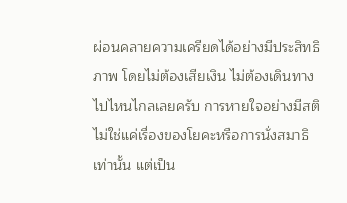ผ่อนคลายความเครียดได้อย่างมีประสิทธิภาพ โดยไม่ต้องเสียเงิน ไม่ต้องเดินทางไปไหนไกลเลยครับ การหายใจอย่างมีสติ ไม่ใช่แค่เรื่องของโยคะหรือการนั่งสมาธิเท่านั้น แต่เป็น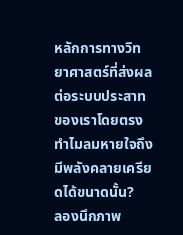หลักการทางวิทยาศาสตร์ที่ส่งผลต่อระบบประสาทของเราโดยตรง
ทำไมลมหายใจถึงมีพลังคลายเครียดได้ขนาดนั้น?
ลองนึกภาพ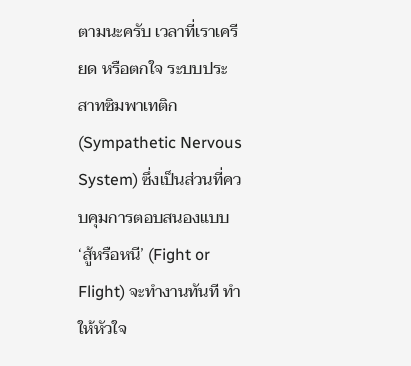ตามนะครับ เวลาที่เราเครียด หรือตกใจ ระบบประสาทซิมพาเทติก (Sympathetic Nervous System) ซึ่งเป็นส่วนที่ควบคุมการตอบสนองแบบ ‘สู้หรือหนี’ (Fight or Flight) จะทำงานทันที ทำให้หัวใจ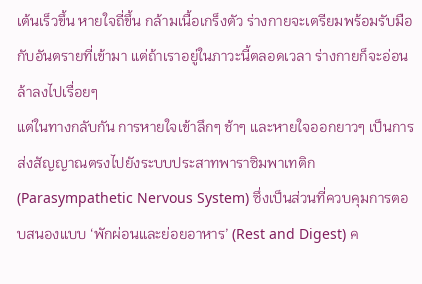เต้นเร็วขึ้น หายใจถี่ขึ้น กล้ามเนื้อเกร็งตัว ร่างกายจะเตรียมพร้อมรับมือกับอันตรายที่เข้ามา แต่ถ้าเราอยู่ในภาวะนี้ตลอดเวลา ร่างกายก็จะอ่อนล้าลงไปเรื่อยๆ
แต่ในทางกลับกัน การหายใจเข้าลึกๆ ช้าๆ และหายใจออกยาวๆ เป็นการส่งสัญญาณตรงไปยังระบบประสาทพาราซิมพาเทติก (Parasympathetic Nervous System) ซึ่งเป็นส่วนที่ควบคุมการตอบสนองแบบ ‘พักผ่อนและย่อยอาหาร’ (Rest and Digest) ค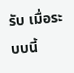รับ เมื่อระบบนี้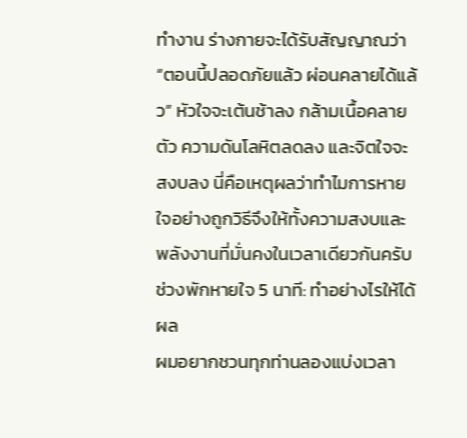ทำงาน ร่างกายจะได้รับสัญญาณว่า “ตอนนี้ปลอดภัยแล้ว ผ่อนคลายได้แล้ว” หัวใจจะเต้นช้าลง กล้ามเนื้อคลายตัว ความดันโลหิตลดลง และจิตใจจะสงบลง นี่คือเหตุผลว่าทำไมการหายใจอย่างถูกวิธีจึงให้ทั้งความสงบและพลังงานที่มั่นคงในเวลาเดียวกันครับ
ช่วงพักหายใจ 5 นาที: ทำอย่างไรให้ได้ผล
ผมอยากชวนทุกท่านลองแบ่งเวลา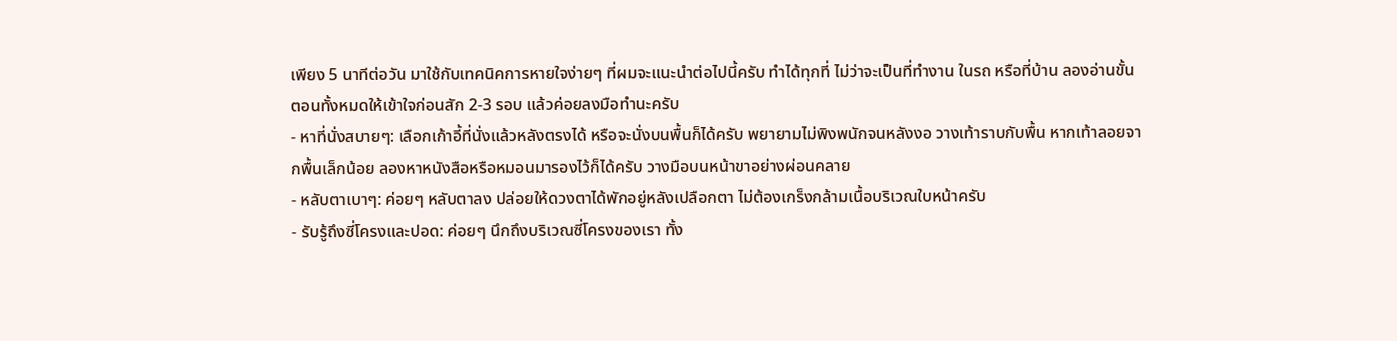เพียง 5 นาทีต่อวัน มาใช้กับเทคนิคการหายใจง่ายๆ ที่ผมจะแนะนำต่อไปนี้ครับ ทำได้ทุกที่ ไม่ว่าจะเป็นที่ทำงาน ในรถ หรือที่บ้าน ลองอ่านขั้นตอนทั้งหมดให้เข้าใจก่อนสัก 2-3 รอบ แล้วค่อยลงมือทำนะครับ
- หาที่นั่งสบายๆ: เลือกเก้าอี้ที่นั่งแล้วหลังตรงได้ หรือจะนั่งบนพื้นก็ได้ครับ พยายามไม่พิงพนักจนหลังงอ วางเท้าราบกับพื้น หากเท้าลอยจากพื้นเล็กน้อย ลองหาหนังสือหรือหมอนมารองไว้ก็ได้ครับ วางมือบนหน้าขาอย่างผ่อนคลาย
- หลับตาเบาๆ: ค่อยๆ หลับตาลง ปล่อยให้ดวงตาได้พักอยู่หลังเปลือกตา ไม่ต้องเกร็งกล้ามเนื้อบริเวณใบหน้าครับ
- รับรู้ถึงซี่โครงและปอด: ค่อยๆ นึกถึงบริเวณซี่โครงของเรา ทั้ง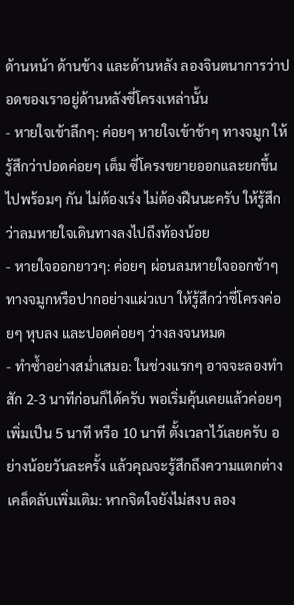ด้านหน้า ด้านข้าง และด้านหลัง ลองจินตนาการว่าปอดของเราอยู่ด้านหลังซี่โครงเหล่านั้น
- หายใจเข้าลึกๆ: ค่อยๆ หายใจเข้าช้าๆ ทางจมูก ให้รู้สึกว่าปอดค่อยๆ เต็ม ซี่โครงขยายออกและยกขึ้นไปพร้อมๆ กัน ไม่ต้องเร่ง ไม่ต้องฝืนนะครับ ให้รู้สึกว่าลมหายใจเดินทางลงไปถึงท้องน้อย
- หายใจออกยาวๆ: ค่อยๆ ผ่อนลมหายใจออกช้าๆ ทางจมูกหรือปากอย่างแผ่วเบา ให้รู้สึกว่าซี่โครงค่อยๆ หุบลง และปอดค่อยๆ ว่างลงจนหมด
- ทำซ้ำอย่างสม่ำเสมอ: ในช่วงแรกๆ อาจจะลองทำสัก 2-3 นาทีก่อนก็ได้ครับ พอเริ่มคุ้นเคยแล้วค่อยๆ เพิ่มเป็น 5 นาที หรือ 10 นาที ตั้งเวลาไว้เลยครับ อย่างน้อยวันละครั้ง แล้วคุณจะรู้สึกถึงความแตกต่าง
เคล็ดลับเพิ่มเติม: หากจิตใจยังไม่สงบ ลอง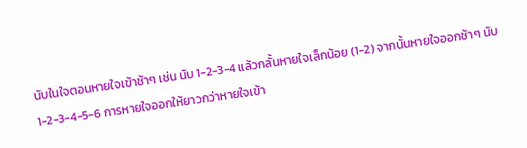นับในใจตอนหายใจเข้าช้าๆ เช่น นับ 1-2-3-4 แล้วกลั้นหายใจเล็กน้อย (1-2) จากนั้นหายใจออกช้าๆ นับ 1-2-3-4-5-6 การหายใจออกให้ยาวกว่าหายใจเข้า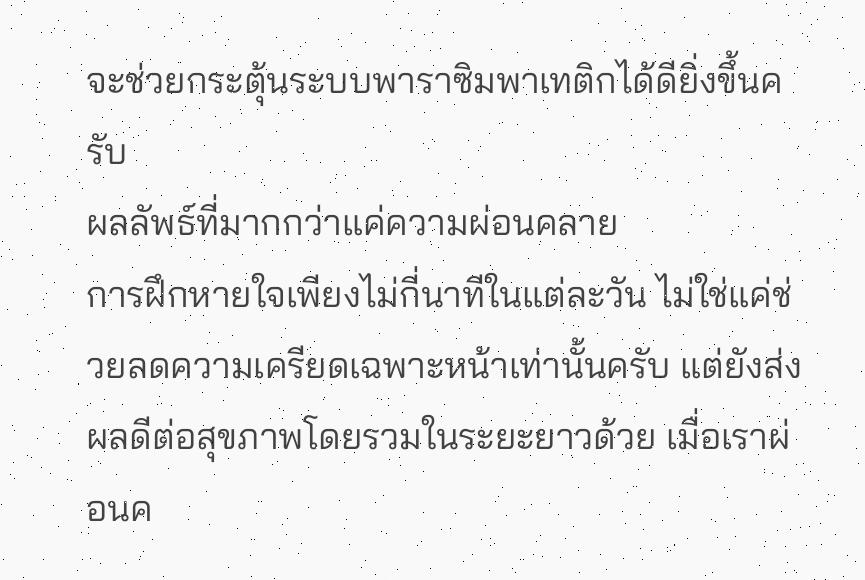จะช่วยกระตุ้นระบบพาราซิมพาเทติกได้ดียิ่งขึ้นครับ
ผลลัพธ์ที่มากกว่าแค่ความผ่อนคลาย
การฝึกหายใจเพียงไม่กี่นาทีในแต่ละวัน ไม่ใช่แค่ช่วยลดความเครียดเฉพาะหน้าเท่านั้นครับ แต่ยังส่งผลดีต่อสุขภาพโดยรวมในระยะยาวด้วย เมื่อเราผ่อนค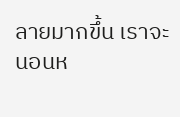ลายมากขึ้น เราจะนอนห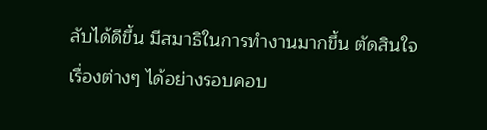ลับได้ดีขึ้น มีสมาธิในการทำงานมากขึ้น ตัดสินใจเรื่องต่างๆ ได้อย่างรอบคอบ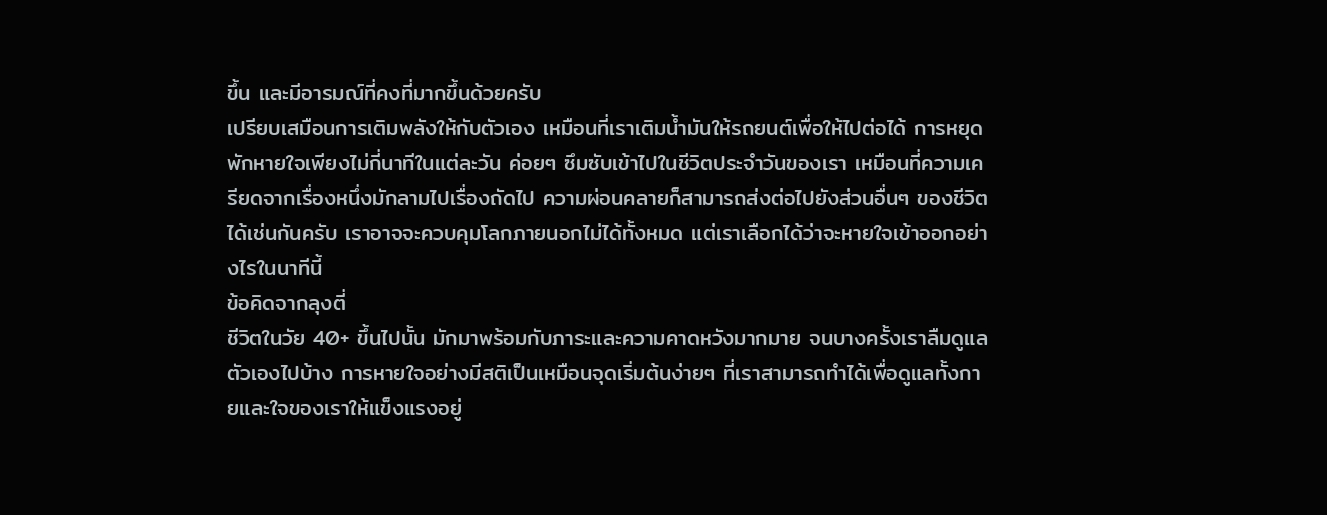ขึ้น และมีอารมณ์ที่คงที่มากขึ้นด้วยครับ
เปรียบเสมือนการเติมพลังให้กับตัวเอง เหมือนที่เราเติมน้ำมันให้รถยนต์เพื่อให้ไปต่อได้ การหยุดพักหายใจเพียงไม่กี่นาทีในแต่ละวัน ค่อยๆ ซึมซับเข้าไปในชีวิตประจำวันของเรา เหมือนที่ความเครียดจากเรื่องหนึ่งมักลามไปเรื่องถัดไป ความผ่อนคลายก็สามารถส่งต่อไปยังส่วนอื่นๆ ของชีวิตได้เช่นกันครับ เราอาจจะควบคุมโลกภายนอกไม่ได้ทั้งหมด แต่เราเลือกได้ว่าจะหายใจเข้าออกอย่างไรในนาทีนี้
ข้อคิดจากลุงตี่
ชีวิตในวัย 40+ ขึ้นไปนั้น มักมาพร้อมกับภาระและความคาดหวังมากมาย จนบางครั้งเราลืมดูแลตัวเองไปบ้าง การหายใจอย่างมีสติเป็นเหมือนจุดเริ่มต้นง่ายๆ ที่เราสามารถทำได้เพื่อดูแลทั้งกายและใจของเราให้แข็งแรงอยู่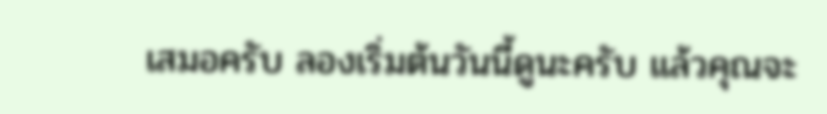เสมอครับ ลองเริ่มต้นวันนี้ดูนะครับ แล้วคุณจะ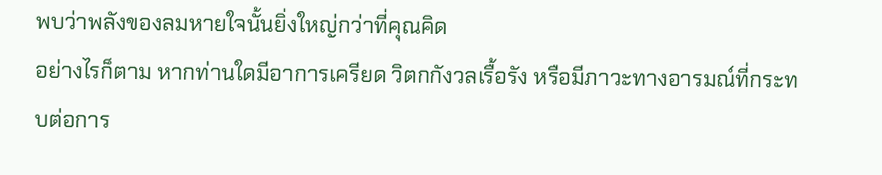พบว่าพลังของลมหายใจนั้นยิ่งใหญ่กว่าที่คุณคิด
อย่างไรก็ตาม หากท่านใดมีอาการเครียด วิตกกังวลเรื้อรัง หรือมีภาวะทางอารมณ์ที่กระทบต่อการ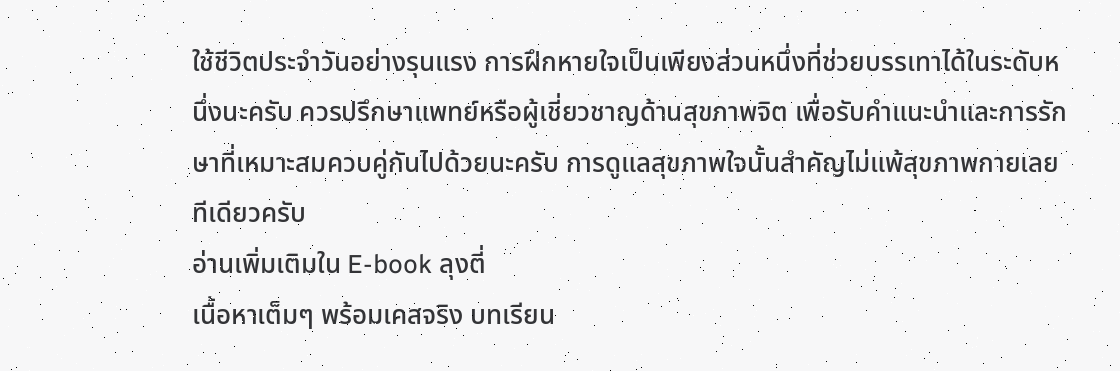ใช้ชีวิตประจำวันอย่างรุนแรง การฝึกหายใจเป็นเพียงส่วนหนึ่งที่ช่วยบรรเทาได้ในระดับหนึ่งนะครับ ควรปรึกษาแพทย์หรือผู้เชี่ยวชาญด้านสุขภาพจิต เพื่อรับคำแนะนำและการรักษาที่เหมาะสมควบคู่กันไปด้วยนะครับ การดูแลสุขภาพใจนั้นสำคัญไม่แพ้สุขภาพกายเลยทีเดียวครับ
อ่านเพิ่มเติมใน E-book ลุงตี่
เนื้อหาเต็มๆ พร้อมเคสจริง บทเรียน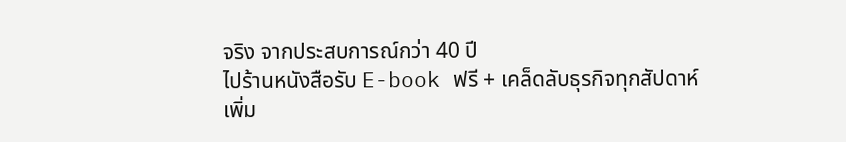จริง จากประสบการณ์กว่า 40 ปี
ไปร้านหนังสือรับ E-book ฟรี + เคล็ดลับธุรกิจทุกสัปดาห์
เพิ่ม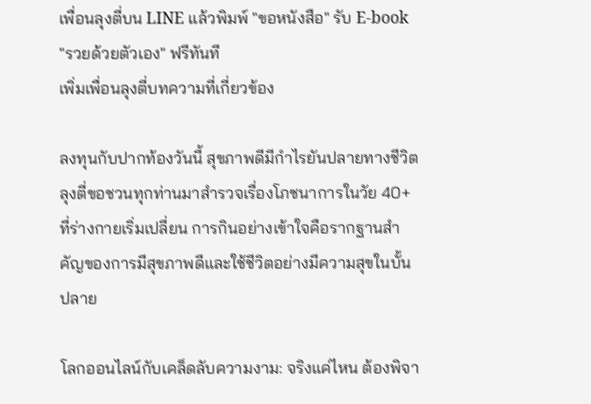เพื่อนลุงตี่บน LINE แล้วพิมพ์ "ขอหนังสือ" รับ E-book "รวยด้วยตัวเอง" ฟรีทันที
เพิ่มเพื่อนลุงตี่บทความที่เกี่ยวข้อง

ลงทุนกับปากท้องวันนี้ สุขภาพดีมีกำไรยันปลายทางชีวิต
ลุงตี่ขอชวนทุกท่านมาสำรวจเรื่องโภชนาการในวัย 40+ ที่ร่างกายเริ่มเปลี่ยน การกินอย่างเข้าใจคือรากฐานสำคัญของการมีสุขภาพดีและใช้ชีวิตอย่างมีความสุขในบั้นปลาย

โลกออนไลน์กับเคล็ดลับความงาม: จริงแค่ไหน ต้องพิจา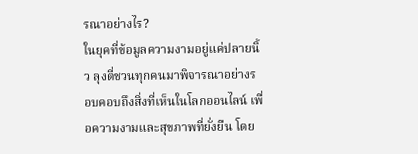รณาอย่างไร?
ในยุคที่ข้อมูลความงามอยู่แค่ปลายนิ้ว ลุงตี่ชวนทุกคนมาพิจารณาอย่างรอบคอบถึงสิ่งที่เห็นในโลกออนไลน์ เพื่อความงามและสุขภาพที่ยั่งยืน โดย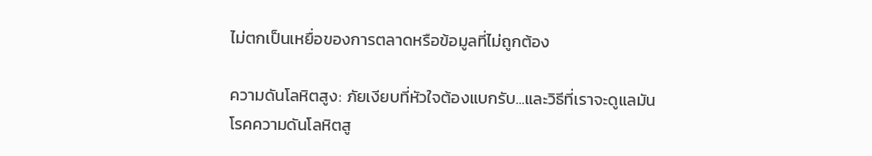ไม่ตกเป็นเหยื่อของการตลาดหรือข้อมูลที่ไม่ถูกต้อง

ความดันโลหิตสูง: ภัยเงียบที่หัวใจต้องแบกรับ...และวิธีที่เราจะดูแลมัน
โรคความดันโลหิตสู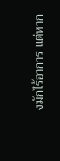งมักไร้อาการ แต่หาก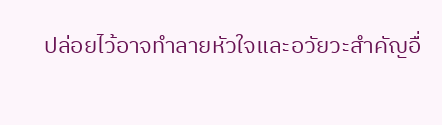ปล่อยไว้อาจทำลายหัวใจและอวัยวะสำคัญอื่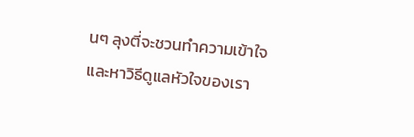นๆ ลุงตี่จะชวนทำความเข้าใจและหาวิธีดูแลหัวใจของเรา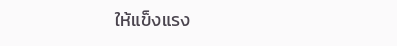ให้แข็งแรง